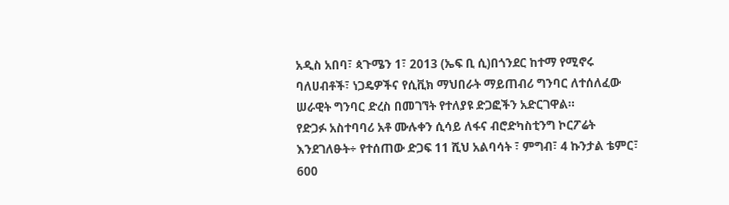አዲስ አበባ፣ ጳጉሜን 1፣ 2013 (ኤፍ ቢ ሲ)በጎንደር ከተማ የሚኖሩ ባለሀብቶች፣ ነጋዴዎችና የሲቪክ ማህበራት ማይጠብሪ ግንባር ለተሰለፈው ሠራዊት ግንባር ድረስ በመገኘት የተለያዩ ድጋፎችን አድርገዋል።
የድጋፉ አስተባባሪ አቶ ሙሉቀን ሲሳይ ለፋና ብሮድካስቲንግ ኮርፖሬት እንደገለፁት÷ የተሰጠው ድጋፍ 11 ሺህ አልባሳት ፣ ምግብ፣ 4 ኩንታል ቴምር፣ 600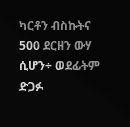ካርቶን ብስኩትና 500 ደርዘን ውሃ ሲሆን÷ ወደፊትም ድጋፉ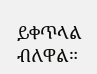ይቀጥላል ብለዋል።